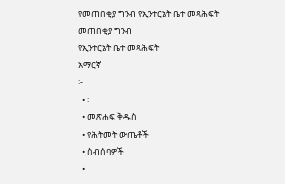የመጠበቂያ ግንብ የኢንተርኔት ቤተ መጻሕፍት
መጠበቂያ ግንብ
የኢንተርኔት ቤተ መጻሕፍት
አማርኛ
፦
  • ፡
  • መጽሐፍ ቅዱስ
  • የሕትመት ውጤቶች
  • ስብሰባዎች
  •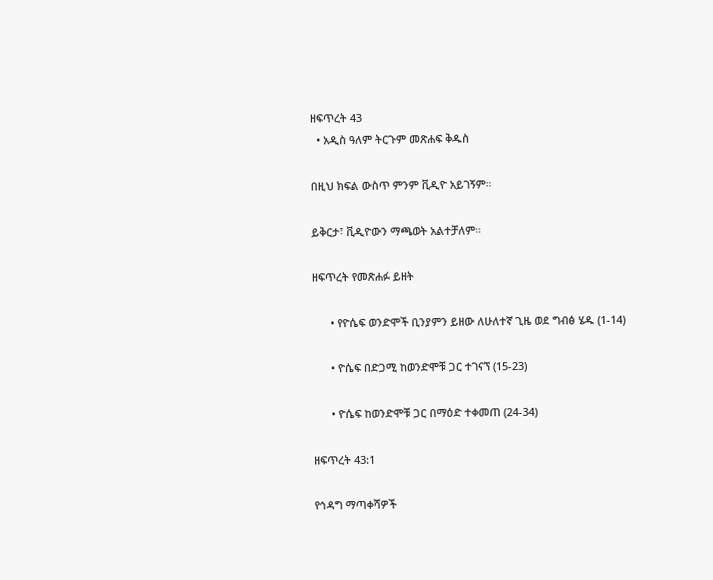ዘፍጥረት 43
  • አዲስ ዓለም ትርጉም መጽሐፍ ቅዱስ

በዚህ ክፍል ውስጥ ምንም ቪዲዮ አይገኝም።

ይቅርታ፣ ቪዲዮውን ማጫወት አልተቻለም።

ዘፍጥረት የመጽሐፉ ይዘት

      • የዮሴፍ ወንድሞች ቢንያምን ይዘው ለሁለተኛ ጊዜ ወደ ግብፅ ሄዱ (1-14)

      • ዮሴፍ በድጋሚ ከወንድሞቹ ጋር ተገናኘ (15-23)

      • ዮሴፍ ከወንድሞቹ ጋር በማዕድ ተቀመጠ (24-34)

ዘፍጥረት 43:1

የኅዳግ ማጣቀሻዎች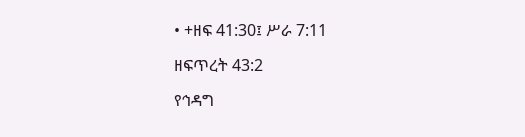• +ዘፍ 41:30፤ ሥራ 7:11

ዘፍጥረት 43:2

የኅዳግ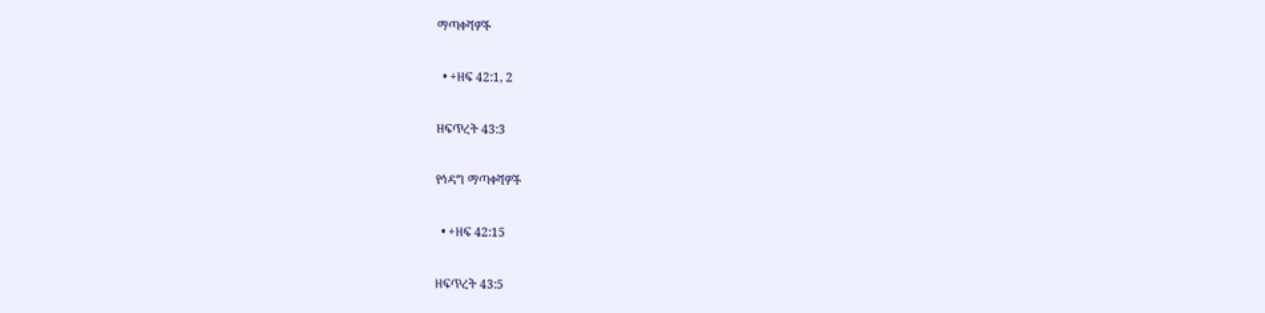ማጣቀሻዎች

  • +ዘፍ 42:1, 2

ዘፍጥረት 43:3

የኅዳግ ማጣቀሻዎች

  • +ዘፍ 42:15

ዘፍጥረት 43:5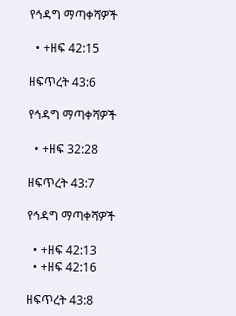የኅዳግ ማጣቀሻዎች

  • +ዘፍ 42:15

ዘፍጥረት 43:6

የኅዳግ ማጣቀሻዎች

  • +ዘፍ 32:28

ዘፍጥረት 43:7

የኅዳግ ማጣቀሻዎች

  • +ዘፍ 42:13
  • +ዘፍ 42:16

ዘፍጥረት 43:8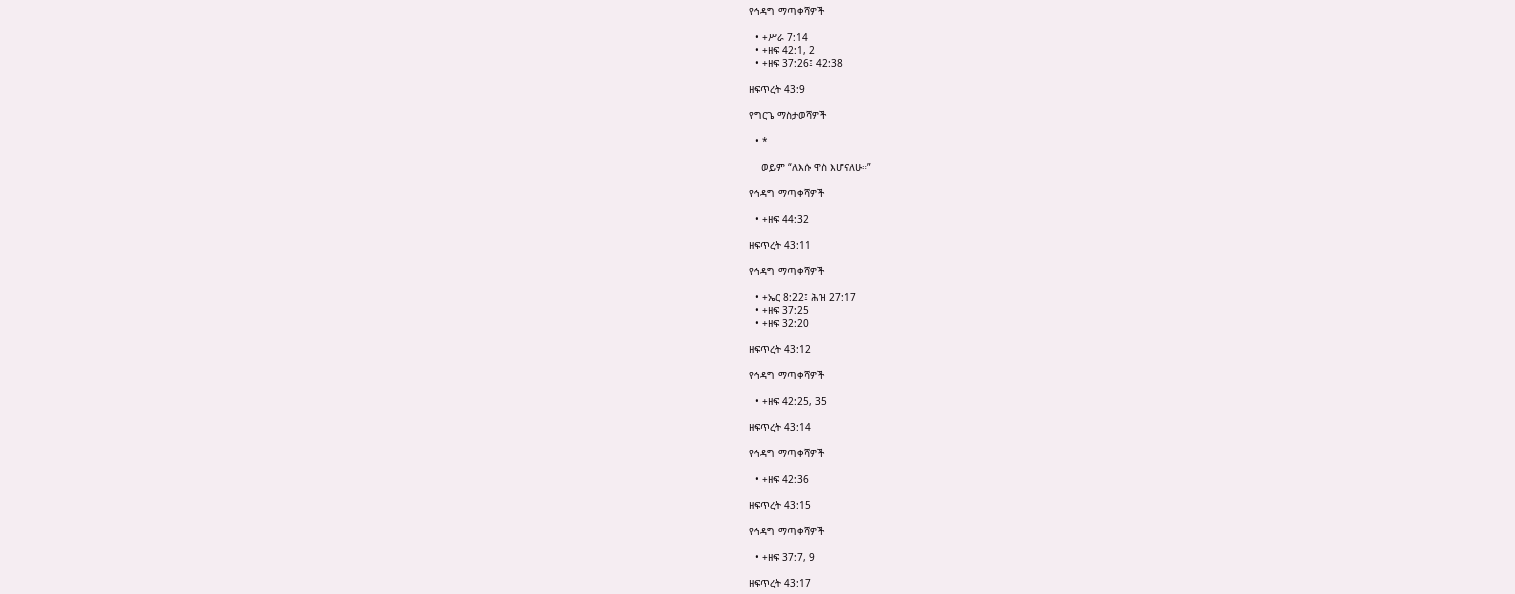የኅዳግ ማጣቀሻዎች

  • +ሥራ 7:14
  • +ዘፍ 42:1, 2
  • +ዘፍ 37:26፤ 42:38

ዘፍጥረት 43:9

የግርጌ ማስታወሻዎች

  • *

    ወይም “ለእሱ ዋስ እሆናለሁ።”

የኅዳግ ማጣቀሻዎች

  • +ዘፍ 44:32

ዘፍጥረት 43:11

የኅዳግ ማጣቀሻዎች

  • +ኤር 8:22፤ ሕዝ 27:17
  • +ዘፍ 37:25
  • +ዘፍ 32:20

ዘፍጥረት 43:12

የኅዳግ ማጣቀሻዎች

  • +ዘፍ 42:25, 35

ዘፍጥረት 43:14

የኅዳግ ማጣቀሻዎች

  • +ዘፍ 42:36

ዘፍጥረት 43:15

የኅዳግ ማጣቀሻዎች

  • +ዘፍ 37:7, 9

ዘፍጥረት 43:17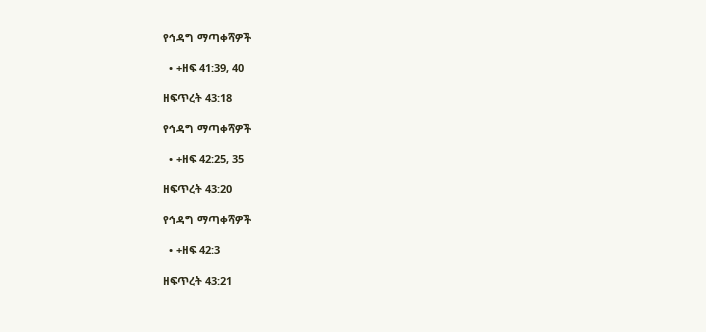የኅዳግ ማጣቀሻዎች

  • +ዘፍ 41:39, 40

ዘፍጥረት 43:18

የኅዳግ ማጣቀሻዎች

  • +ዘፍ 42:25, 35

ዘፍጥረት 43:20

የኅዳግ ማጣቀሻዎች

  • +ዘፍ 42:3

ዘፍጥረት 43:21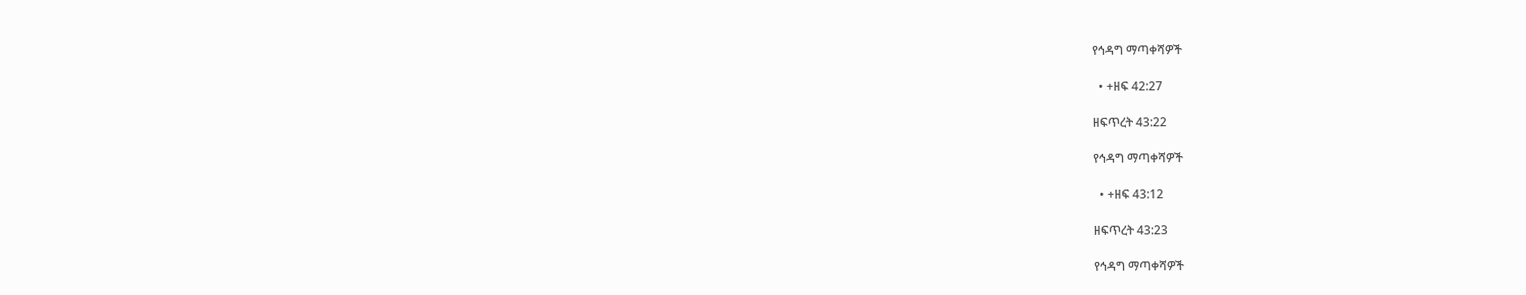የኅዳግ ማጣቀሻዎች

  • +ዘፍ 42:27

ዘፍጥረት 43:22

የኅዳግ ማጣቀሻዎች

  • +ዘፍ 43:12

ዘፍጥረት 43:23

የኅዳግ ማጣቀሻዎች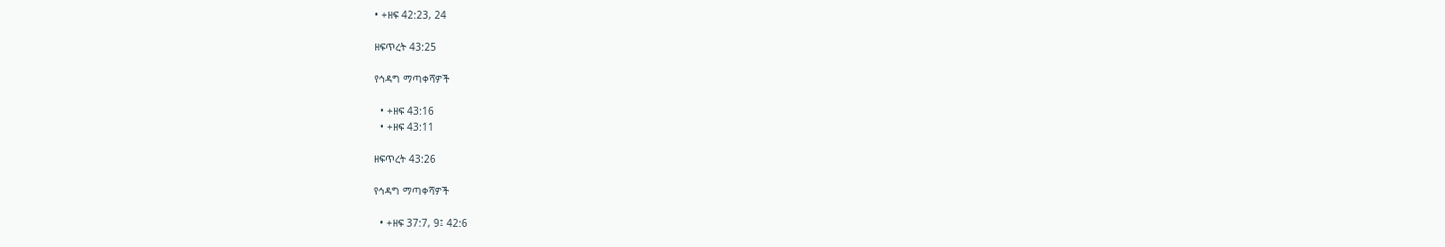• +ዘፍ 42:23, 24

ዘፍጥረት 43:25

የኅዳግ ማጣቀሻዎች

  • +ዘፍ 43:16
  • +ዘፍ 43:11

ዘፍጥረት 43:26

የኅዳግ ማጣቀሻዎች

  • +ዘፍ 37:7, 9፤ 42:6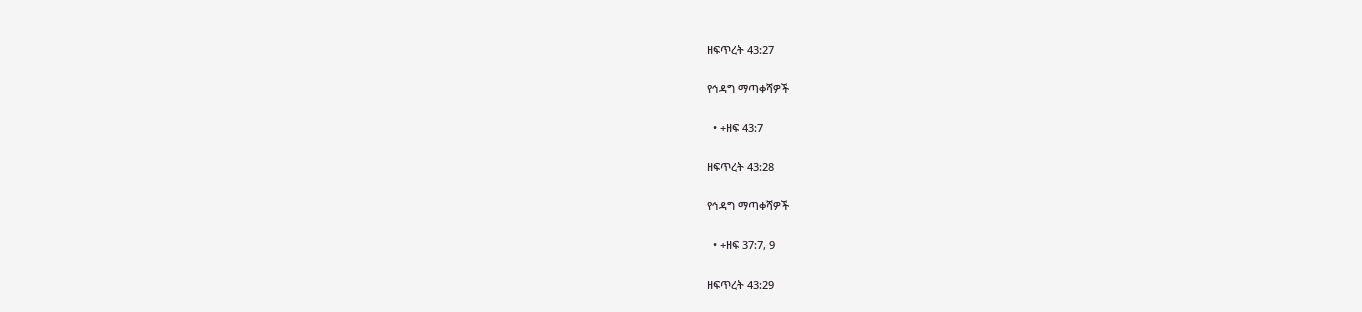ዘፍጥረት 43:27

የኅዳግ ማጣቀሻዎች

  • +ዘፍ 43:7

ዘፍጥረት 43:28

የኅዳግ ማጣቀሻዎች

  • +ዘፍ 37:7, 9

ዘፍጥረት 43:29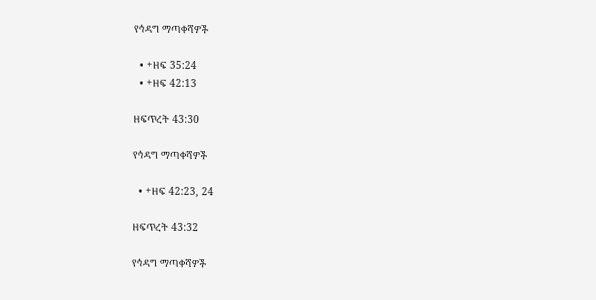የኅዳግ ማጣቀሻዎች

  • +ዘፍ 35:24
  • +ዘፍ 42:13

ዘፍጥረት 43:30

የኅዳግ ማጣቀሻዎች

  • +ዘፍ 42:23, 24

ዘፍጥረት 43:32

የኅዳግ ማጣቀሻዎች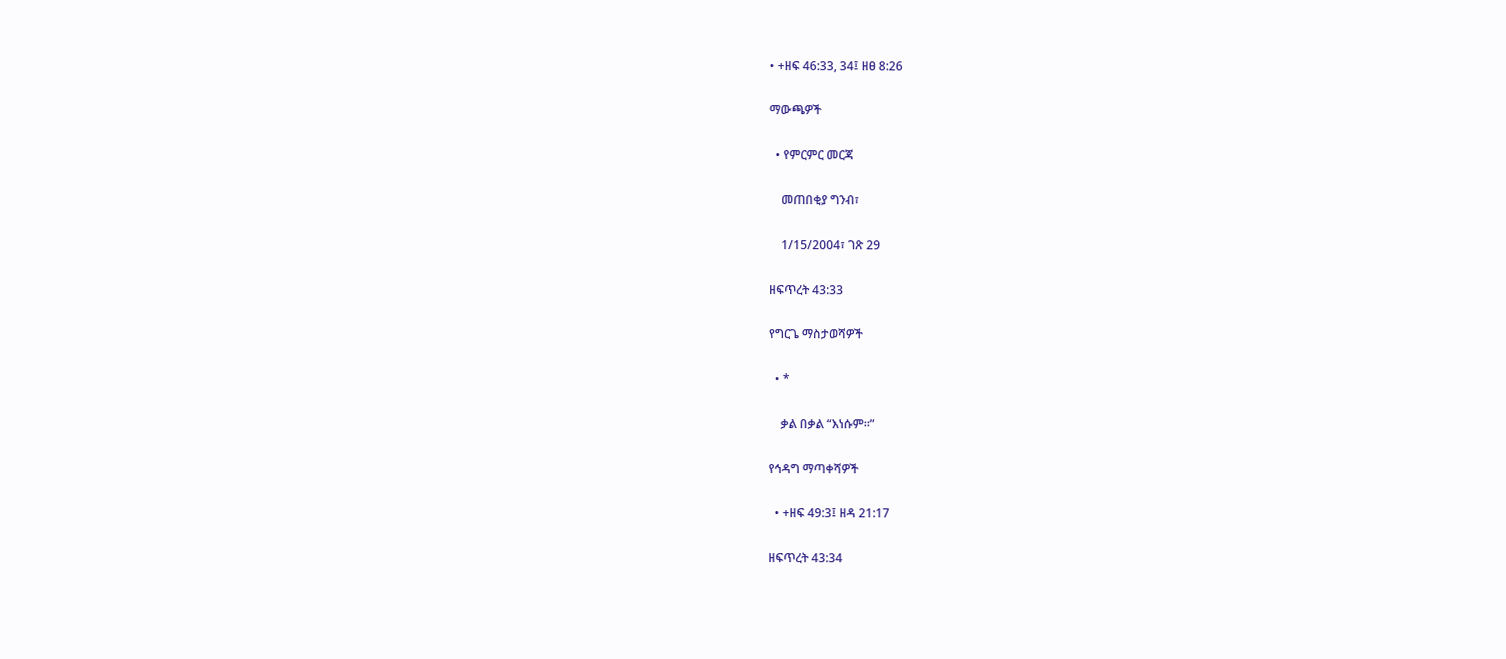• +ዘፍ 46:33, 34፤ ዘፀ 8:26

ማውጫዎች

  • የምርምር መርጃ

    መጠበቂያ ግንብ፣

    1/15/2004፣ ገጽ 29

ዘፍጥረት 43:33

የግርጌ ማስታወሻዎች

  • *

    ቃል በቃል “እነሱም።”

የኅዳግ ማጣቀሻዎች

  • +ዘፍ 49:3፤ ዘዳ 21:17

ዘፍጥረት 43:34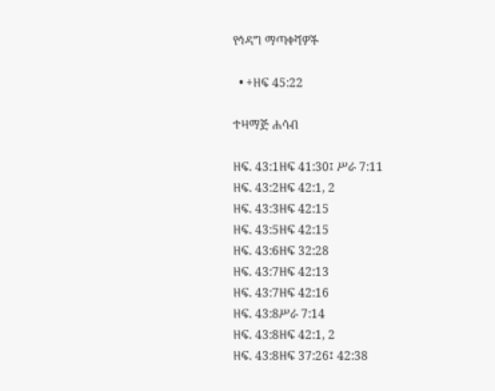የኅዳግ ማጣቀሻዎች

  • +ዘፍ 45:22

ተዛማጅ ሐሳብ

ዘፍ. 43:1ዘፍ 41:30፤ ሥራ 7:11
ዘፍ. 43:2ዘፍ 42:1, 2
ዘፍ. 43:3ዘፍ 42:15
ዘፍ. 43:5ዘፍ 42:15
ዘፍ. 43:6ዘፍ 32:28
ዘፍ. 43:7ዘፍ 42:13
ዘፍ. 43:7ዘፍ 42:16
ዘፍ. 43:8ሥራ 7:14
ዘፍ. 43:8ዘፍ 42:1, 2
ዘፍ. 43:8ዘፍ 37:26፤ 42:38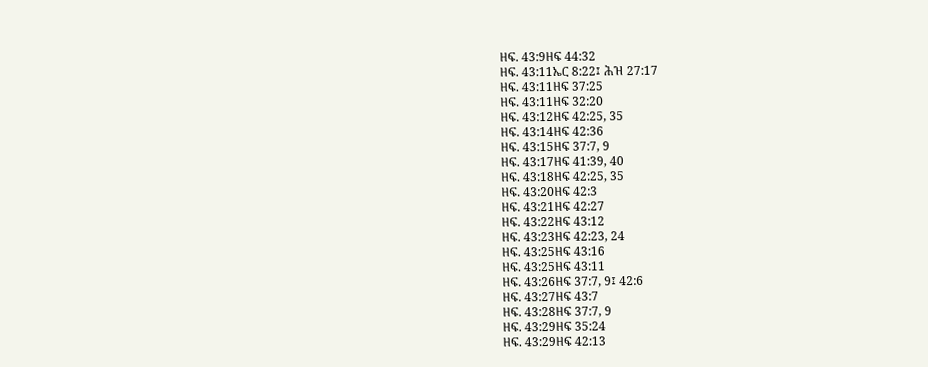ዘፍ. 43:9ዘፍ 44:32
ዘፍ. 43:11ኤር 8:22፤ ሕዝ 27:17
ዘፍ. 43:11ዘፍ 37:25
ዘፍ. 43:11ዘፍ 32:20
ዘፍ. 43:12ዘፍ 42:25, 35
ዘፍ. 43:14ዘፍ 42:36
ዘፍ. 43:15ዘፍ 37:7, 9
ዘፍ. 43:17ዘፍ 41:39, 40
ዘፍ. 43:18ዘፍ 42:25, 35
ዘፍ. 43:20ዘፍ 42:3
ዘፍ. 43:21ዘፍ 42:27
ዘፍ. 43:22ዘፍ 43:12
ዘፍ. 43:23ዘፍ 42:23, 24
ዘፍ. 43:25ዘፍ 43:16
ዘፍ. 43:25ዘፍ 43:11
ዘፍ. 43:26ዘፍ 37:7, 9፤ 42:6
ዘፍ. 43:27ዘፍ 43:7
ዘፍ. 43:28ዘፍ 37:7, 9
ዘፍ. 43:29ዘፍ 35:24
ዘፍ. 43:29ዘፍ 42:13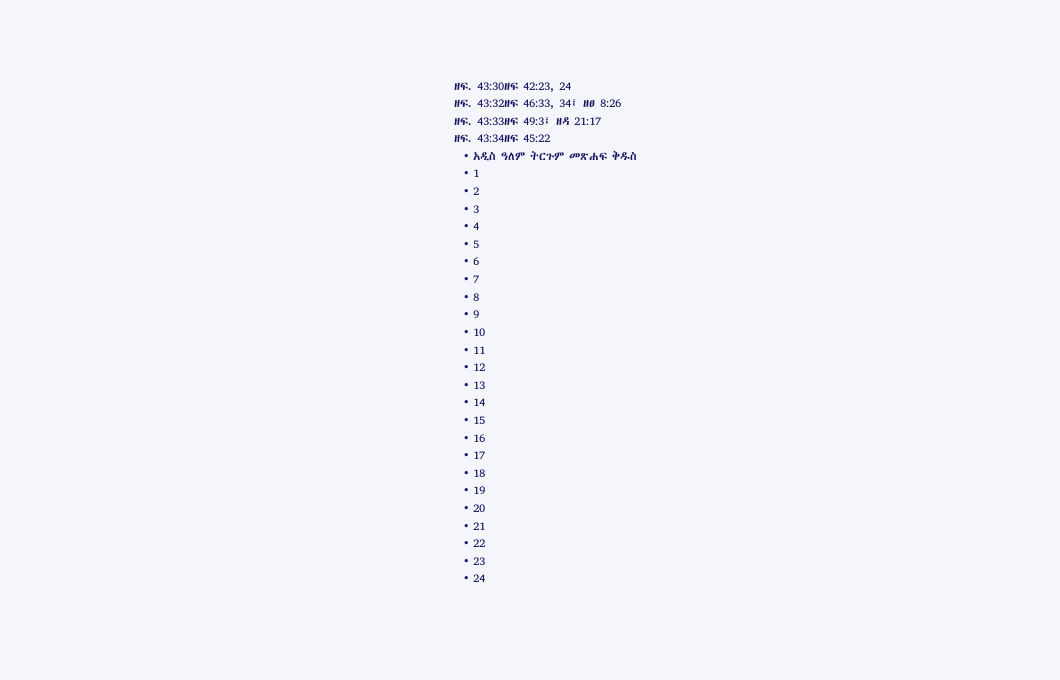ዘፍ. 43:30ዘፍ 42:23, 24
ዘፍ. 43:32ዘፍ 46:33, 34፤ ዘፀ 8:26
ዘፍ. 43:33ዘፍ 49:3፤ ዘዳ 21:17
ዘፍ. 43:34ዘፍ 45:22
  • አዲስ ዓለም ትርጉም መጽሐፍ ቅዱስ
  • 1
  • 2
  • 3
  • 4
  • 5
  • 6
  • 7
  • 8
  • 9
  • 10
  • 11
  • 12
  • 13
  • 14
  • 15
  • 16
  • 17
  • 18
  • 19
  • 20
  • 21
  • 22
  • 23
  • 24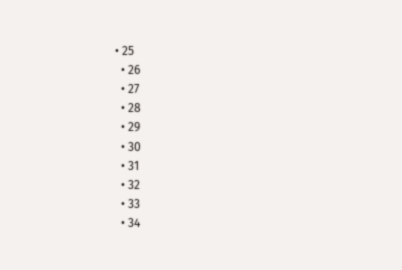• 25
  • 26
  • 27
  • 28
  • 29
  • 30
  • 31
  • 32
  • 33
  • 34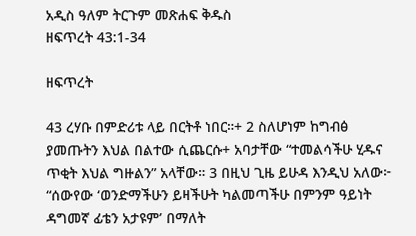አዲስ ዓለም ትርጉም መጽሐፍ ቅዱስ
ዘፍጥረት 43:1-34

ዘፍጥረት

43 ረሃቡ በምድሪቱ ላይ በርትቶ ነበር።+ 2 ስለሆነም ከግብፅ ያመጡትን እህል በልተው ሲጨርሱ+ አባታቸው “ተመልሳችሁ ሂዱና ጥቂት እህል ግዙልን” አላቸው። 3 በዚህ ጊዜ ይሁዳ እንዲህ አለው፦ “ሰውየው ‘ወንድማችሁን ይዛችሁት ካልመጣችሁ በምንም ዓይነት ዳግመኛ ፊቴን አታዩም’ በማለት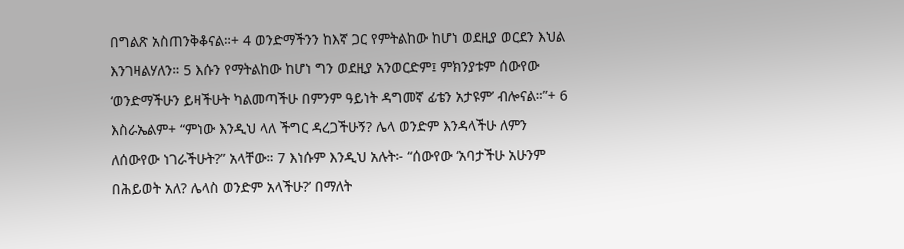በግልጽ አስጠንቅቆናል።+ 4 ወንድማችንን ከእኛ ጋር የምትልከው ከሆነ ወደዚያ ወርደን እህል እንገዛልሃለን። 5 እሱን የማትልከው ከሆነ ግን ወደዚያ አንወርድም፤ ምክንያቱም ሰውየው ‘ወንድማችሁን ይዛችሁት ካልመጣችሁ በምንም ዓይነት ዳግመኛ ፊቴን አታዩም’ ብሎናል።”+ 6 እስራኤልም+ “ምነው እንዲህ ላለ ችግር ዳረጋችሁኝ? ሌላ ወንድም እንዳላችሁ ለምን ለሰውየው ነገራችሁት?” አላቸው። 7 እነሱም እንዲህ አሉት፦ “ሰውየው ‘አባታችሁ አሁንም በሕይወት አለ? ሌላስ ወንድም አላችሁ?’ በማለት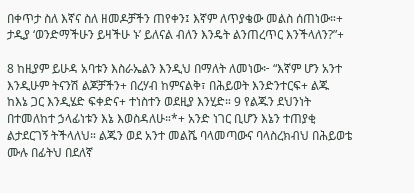በቀጥታ ስለ እኛና ስለ ዘመዶቻችን ጠየቀን፤ እኛም ለጥያቄው መልስ ሰጠነው።+ ታዲያ ‘ወንድማችሁን ይዛችሁ ኑ’ ይለናል ብለን እንዴት ልንጠረጥር እንችላለን?”+

8 ከዚያም ይሁዳ አባቱን እስራኤልን እንዲህ በማለት ለመነው፦ “እኛም ሆን አንተ እንዲሁም ትናንሽ ልጆቻችን+ በረሃብ ከምናልቅ፣ በሕይወት እንድንተርፍ+ ልጁ ከእኔ ጋር እንዲሄድ ፍቀድና+ ተነስተን ወደዚያ እንሂድ። 9 የልጁን ደህንነት በተመለከተ ኃላፊነቱን እኔ እወስዳለሁ።*+ አንድ ነገር ቢሆን እኔን ተጠያቂ ልታደርገኝ ትችላለህ። ልጁን ወደ አንተ መልሼ ባላመጣውና ባላስረክብህ በሕይወቴ ሙሉ በፊትህ በደለኛ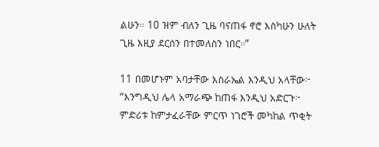ልሁን። 10 ዝም ብለን ጊዜ ባናጠፋ ኖሮ እስካሁን ሁለት ጊዜ እዚያ ደርሰን በተመለስን ነበር።”

11 በመሆኑም አባታቸው እስራኤል እንዲህ አላቸው፦ “እንግዲህ ሌላ አማራጭ ከጠፋ እንዲህ አድርጉ፦ ምድሪቱ ከምታፈራቸው ምርጥ ነገሮች መካከል ጥቂት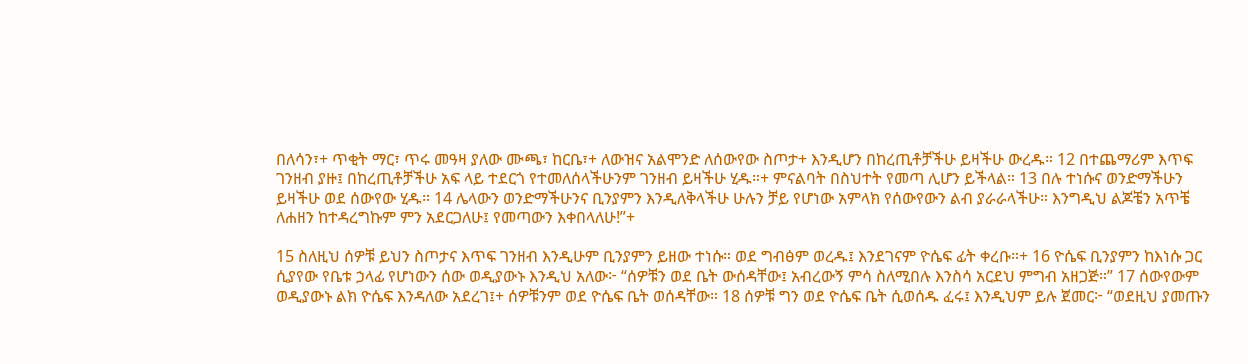በለሳን፣+ ጥቂት ማር፣ ጥሩ መዓዛ ያለው ሙጫ፣ ከርቤ፣+ ለውዝና አልሞንድ ለሰውየው ስጦታ+ እንዲሆን በከረጢቶቻችሁ ይዛችሁ ውረዱ። 12 በተጨማሪም እጥፍ ገንዘብ ያዙ፤ በከረጢቶቻችሁ አፍ ላይ ተደርጎ የተመለሰላችሁንም ገንዘብ ይዛችሁ ሂዱ።+ ምናልባት በስህተት የመጣ ሊሆን ይችላል። 13 በሉ ተነሱና ወንድማችሁን ይዛችሁ ወደ ሰውየው ሂዱ። 14 ሌላውን ወንድማችሁንና ቢንያምን እንዲለቅላችሁ ሁሉን ቻይ የሆነው አምላክ የሰውየውን ልብ ያራራላችሁ። እንግዲህ ልጆቼን አጥቼ ለሐዘን ከተዳረግኩም ምን አደርጋለሁ፤ የመጣውን እቀበላለሁ!”+

15 ስለዚህ ሰዎቹ ይህን ስጦታና እጥፍ ገንዘብ እንዲሁም ቢንያምን ይዘው ተነሱ። ወደ ግብፅም ወረዱ፤ እንደገናም ዮሴፍ ፊት ቀረቡ።+ 16 ዮሴፍ ቢንያምን ከእነሱ ጋር ሲያየው የቤቱ ኃላፊ የሆነውን ሰው ወዲያውኑ እንዲህ አለው፦ “ሰዎቹን ወደ ቤት ውሰዳቸው፤ አብረውኝ ምሳ ስለሚበሉ እንስሳ አርደህ ምግብ አዘጋጅ።” 17 ሰውየውም ወዲያውኑ ልክ ዮሴፍ እንዳለው አደረገ፤+ ሰዎቹንም ወደ ዮሴፍ ቤት ወሰዳቸው። 18 ሰዎቹ ግን ወደ ዮሴፍ ቤት ሲወሰዱ ፈሩ፤ እንዲህም ይሉ ጀመር፦ “ወደዚህ ያመጡን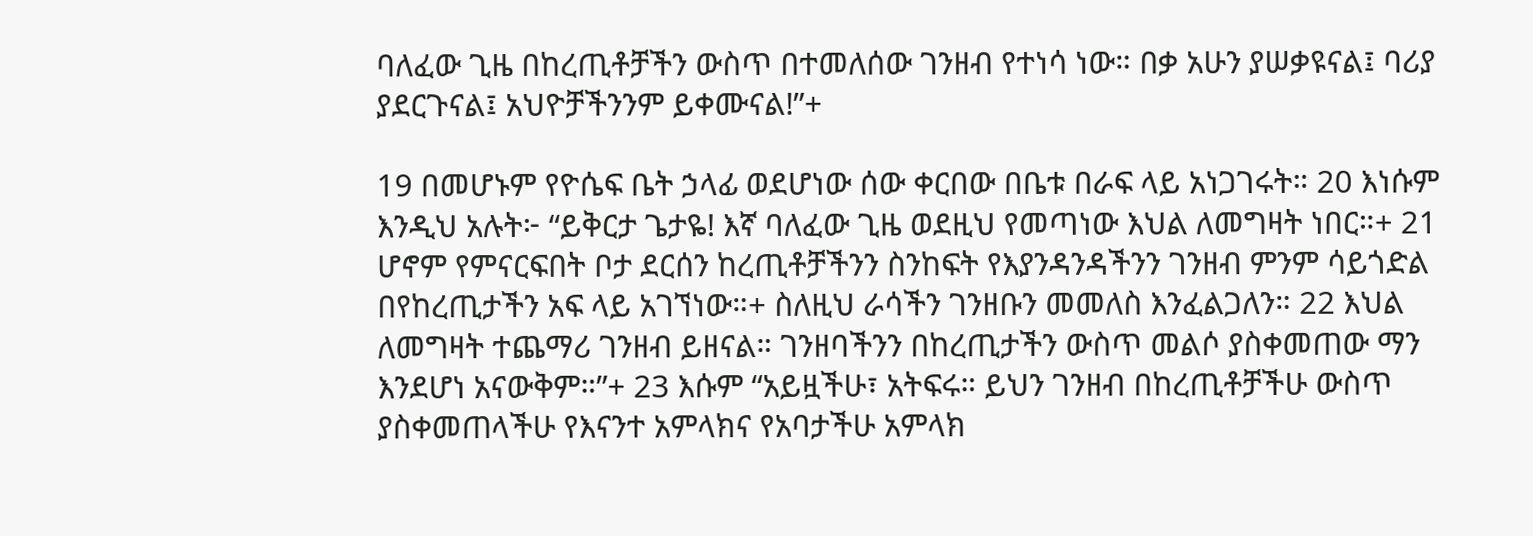ባለፈው ጊዜ በከረጢቶቻችን ውስጥ በተመለሰው ገንዘብ የተነሳ ነው። በቃ አሁን ያሠቃዩናል፤ ባሪያ ያደርጉናል፤ አህዮቻችንንም ይቀሙናል!”+

19 በመሆኑም የዮሴፍ ቤት ኃላፊ ወደሆነው ሰው ቀርበው በቤቱ በራፍ ላይ አነጋገሩት። 20 እነሱም እንዲህ አሉት፦ “ይቅርታ ጌታዬ! እኛ ባለፈው ጊዜ ወደዚህ የመጣነው እህል ለመግዛት ነበር።+ 21 ሆኖም የምናርፍበት ቦታ ደርሰን ከረጢቶቻችንን ስንከፍት የእያንዳንዳችንን ገንዘብ ምንም ሳይጎድል በየከረጢታችን አፍ ላይ አገኘነው።+ ስለዚህ ራሳችን ገንዘቡን መመለስ እንፈልጋለን። 22 እህል ለመግዛት ተጨማሪ ገንዘብ ይዘናል። ገንዘባችንን በከረጢታችን ውስጥ መልሶ ያስቀመጠው ማን እንደሆነ አናውቅም።”+ 23 እሱም “አይዟችሁ፣ አትፍሩ። ይህን ገንዘብ በከረጢቶቻችሁ ውስጥ ያስቀመጠላችሁ የእናንተ አምላክና የአባታችሁ አምላክ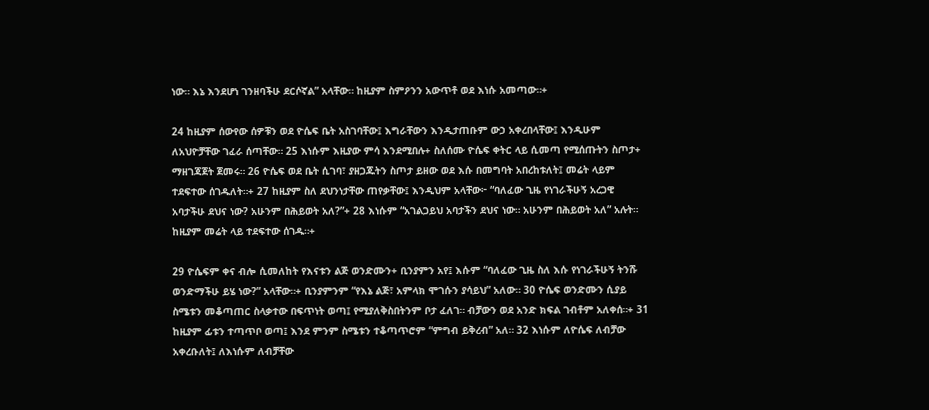ነው። እኔ እንደሆነ ገንዘባችሁ ደርሶኛል” አላቸው። ከዚያም ስምዖንን አውጥቶ ወደ እነሱ አመጣው።+

24 ከዚያም ሰውየው ሰዎቹን ወደ ዮሴፍ ቤት አስገባቸው፤ እግራቸውን እንዲታጠቡም ውኃ አቀረበላቸው፤ እንዲሁም ለአህዮቻቸው ገፈራ ሰጣቸው። 25 እነሱም እዚያው ምሳ እንደሚበሉ+ ስለሰሙ ዮሴፍ ቀትር ላይ ሲመጣ የሚሰጡትን ስጦታ+ ማዘገጃጀት ጀመሩ። 26 ዮሴፍ ወደ ቤት ሲገባ፣ ያዘጋጁትን ስጦታ ይዘው ወደ እሱ በመግባት አበረከቱለት፤ መሬት ላይም ተደፍተው ሰገዱለት።+ 27 ከዚያም ስለ ደህንነታቸው ጠየቃቸው፤ እንዲህም አላቸው፦ “ባለፈው ጊዜ የነገራችሁኝ አረጋዊ አባታችሁ ደህና ነው? አሁንም በሕይወት አለ?”+ 28 እነሱም “አገልጋይህ አባታችን ደህና ነው። አሁንም በሕይወት አለ” አሉት። ከዚያም መሬት ላይ ተደፍተው ሰገዱ።+

29 ዮሴፍም ቀና ብሎ ሲመለከት የእናቱን ልጅ ወንድሙን+ ቢንያምን አየ፤ እሱም “ባለፈው ጊዜ ስለ እሱ የነገራችሁኝ ትንሹ ወንድማችሁ ይሄ ነው?” አላቸው።+ ቢንያምንም “የእኔ ልጅ፣ አምላክ ሞገሱን ያሳይህ” አለው። 30 ዮሴፍ ወንድሙን ሲያይ ስሜቱን መቆጣጠር ስላቃተው በፍጥነት ወጣ፤ የሚያለቅስበትንም ቦታ ፈለገ። ብቻውን ወደ አንድ ክፍል ገብቶም አለቀሰ።+ 31 ከዚያም ፊቱን ተጣጥቦ ወጣ፤ እንደ ምንም ስሜቱን ተቆጣጥሮም “ምግብ ይቅረብ” አለ። 32 እነሱም ለዮሴፍ ለብቻው አቀረቡለት፤ ለእነሱም ለብቻቸው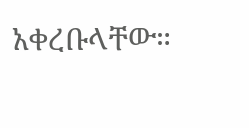አቀረቡላቸው።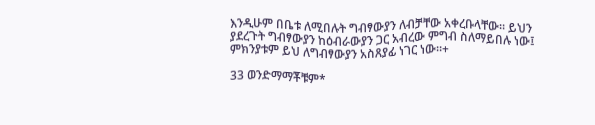እንዲሁም በቤቱ ለሚበሉት ግብፃውያን ለብቻቸው አቀረቡላቸው። ይህን ያደረጉት ግብፃውያን ከዕብራውያን ጋር አብረው ምግብ ስለማይበሉ ነው፤ ምክንያቱም ይህ ለግብፃውያን አስጸያፊ ነገር ነው።+

33 ወንድማማቾቹም*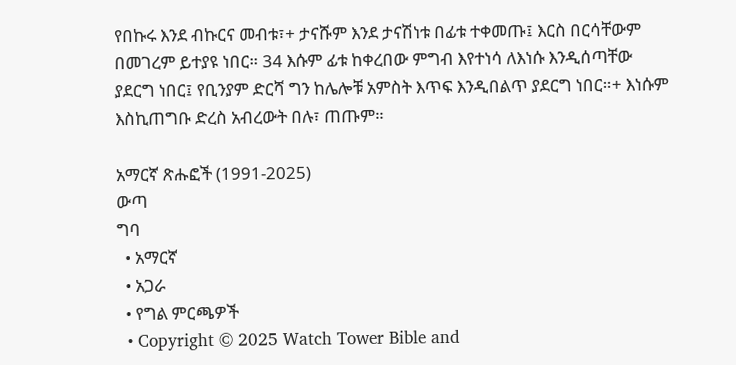የበኩሩ እንደ ብኩርና መብቱ፣+ ታናሹም እንደ ታናሽነቱ በፊቱ ተቀመጡ፤ እርስ በርሳቸውም በመገረም ይተያዩ ነበር። 34 እሱም ፊቱ ከቀረበው ምግብ እየተነሳ ለእነሱ እንዲሰጣቸው ያደርግ ነበር፤ የቢንያም ድርሻ ግን ከሌሎቹ አምስት እጥፍ እንዲበልጥ ያደርግ ነበር።+ እነሱም እስኪጠግቡ ድረስ አብረውት በሉ፣ ጠጡም።

አማርኛ ጽሑፎች (1991-2025)
ውጣ
ግባ
  • አማርኛ
  • አጋራ
  • የግል ምርጫዎች
  • Copyright © 2025 Watch Tower Bible and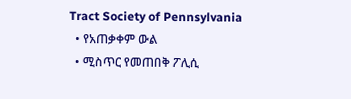Tract Society of Pennsylvania
  • የአጠቃቀም ውል
  • ሚስጥር የመጠበቅ ፖሊሲ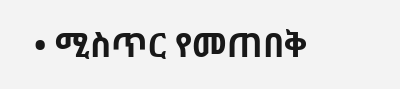• ሚስጥር የመጠበቅ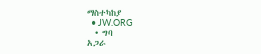ማስተካከያ
  • JW.ORG
  • ግባ
አጋራ